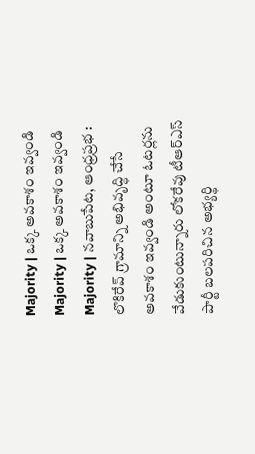Majority | ఒక్క అవకాశం ఇవ్వండి
Majority | ఒక్క అవకాశం ఇవ్వండి
Majority | నవాబుపేట, ఆంధ్రప్రభ : లొకిరేవ్ గ్రామాన్ని అభివృద్ధి చేసే అవకాశం ఇవ్వండి అంటూ ఓటర్లను వేడుకుంటున్నారు లోకరేవు టీఆర్ఎస్ పార్టీ బలపరిచిన అభ్యర్థి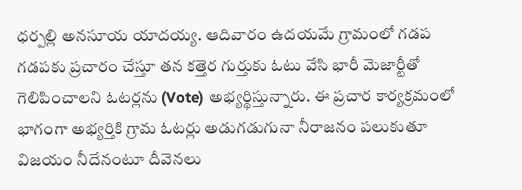ధర్పల్లి అనసూయ యాదయ్య. ఆదివారం ఉదయమే గ్రామంలో గడప గడపకు ప్రచారం చేస్తూ తన కత్తెర గుర్తుకు ఓటు వేసి భారీ మెజార్టీతో గెలిపించాలని ఓటర్లను (Vote) అభ్యర్థిస్తున్నారు. ఈ ప్రచార కార్యక్రమంలో భాగంగా అభ్యర్తికి గ్రామ ఓటర్లు అడుగడుగునా నీరాజనం పలుకుతూ విజయం నీదేనంటూ దీవెనలు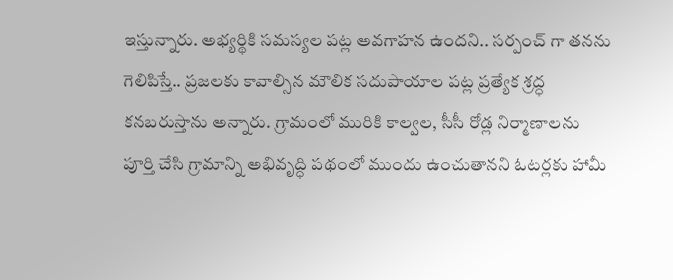ఇస్తున్నారు. అభ్యర్థికి సమస్యల పట్ల అవగాహన ఉందని.. సర్పంచ్ గా తనను గెలిపిస్తే.. ప్రజలకు కావాల్సిన మౌలిక సదుపాయాల పట్ల ప్రత్యేక శ్రద్ధ కనబరుస్తాను అన్నారు. గ్రామంలో మురికి కాల్వల, సీసీ రోడ్ల నిర్మాణాలను పూర్తి చేసి గ్రామాన్ని అభివృద్ధి పథంలో ముందు ఉంచుతానని ఓటర్లకు హామీ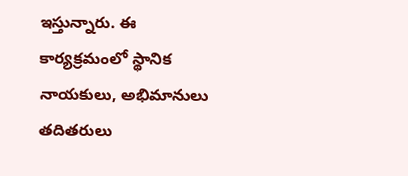ఇస్తున్నారు. ఈ కార్యక్రమంలో స్థానిక నాయకులు, అభిమానులు తదితరులు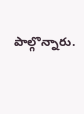పాల్గొన్నారు.